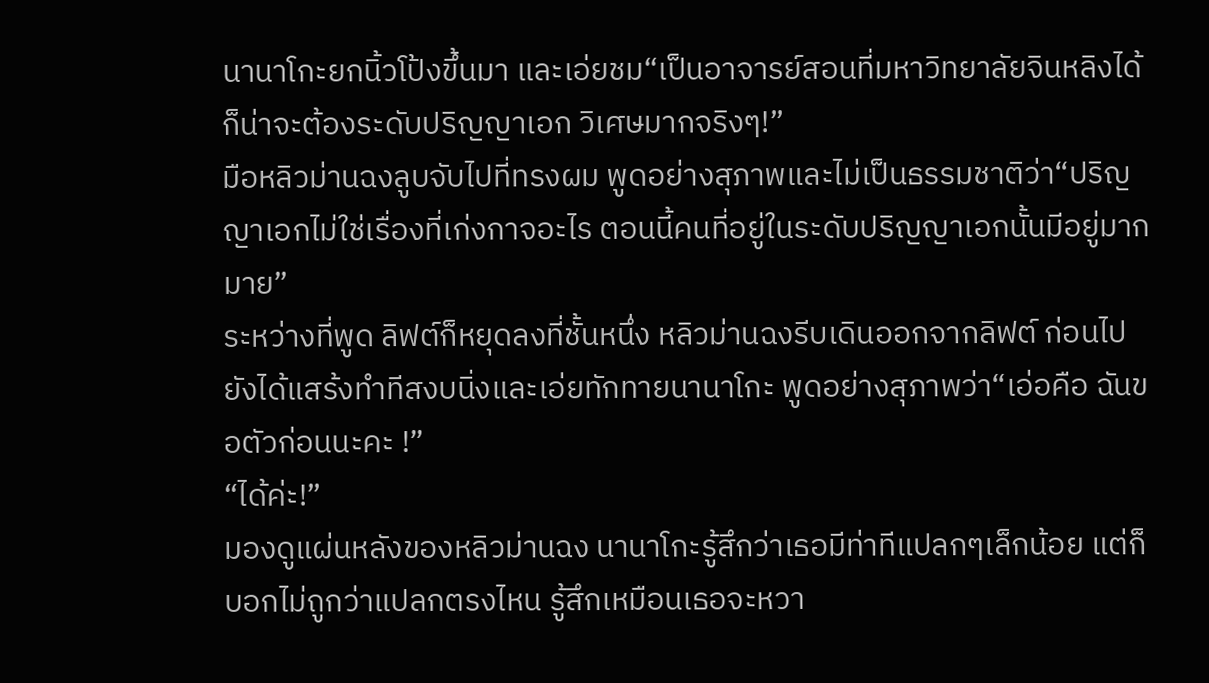นานาโกะยกนิ้วโป้งขึ้นมา และเอ่ยชม“เป็นอาจารย์สอนที่มหาวิทยาลัยจินหลิงได้ ก็น่าจะต้องระดับปริญญาเอก วิเศษมากจริงๆ!”
มือหลิวม่านฉงลูบจับไปที่ทรงผม พูดอย่างสุภาพและไม่เป็นธรรมชาติว่า“ปริญญาเอกไม่ใช่เรื่องที่เก่งกาจอะไร ตอนนี้คนที่อยู่ในระดับปริญญาเอกนั้นมีอยู่มากมาย”
ระหว่างที่พูด ลิฟต์ก็หยุดลงที่ชั้นหนึ่ง หลิวม่านฉงรีบเดินออกจากลิฟต์ ก่อนไปยังได้แสร้งทำทีสงบนิ่งและเอ่ยทักทายนานาโกะ พูดอย่างสุภาพว่า“เอ่อคือ ฉันขอตัวก่อนนะคะ !”
“ได้ค่ะ!”
มองดูแผ่นหลังของหลิวม่านฉง นานาโกะรู้สึกว่าเธอมีท่าทีแปลกๆเล็กน้อย แต่ก็บอกไม่ถูกว่าแปลกตรงไหน รู้สึกเหมือนเธอจะหวา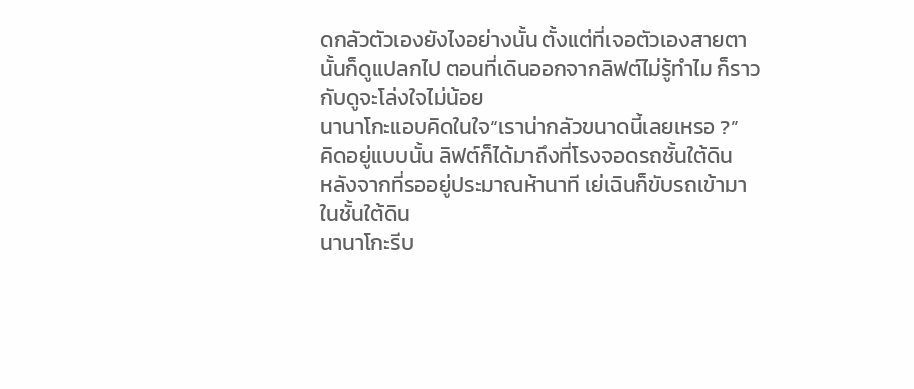ดกลัวตัวเองยังไงอย่างนั้น ตั้งแต่ที่เจอตัวเองสายตานั้นก็ดูแปลกไป ตอนที่เดินออกจากลิฟต์ไม่รู้ทำไม ก็ราวกับดูจะโล่งใจไม่น้อย
นานาโกะแอบคิดในใจ“เราน่ากลัวขนาดนี้เลยเหรอ ?”
คิดอยู่แบบนั้น ลิฟต์ก็ได้มาถึงที่โรงจอดรถชั้นใต้ดิน
หลังจากที่รออยู่ประมาณห้านาที เย่เฉินก็ขับรถเข้ามาในชั้นใต้ดิน
นานาโกะรีบ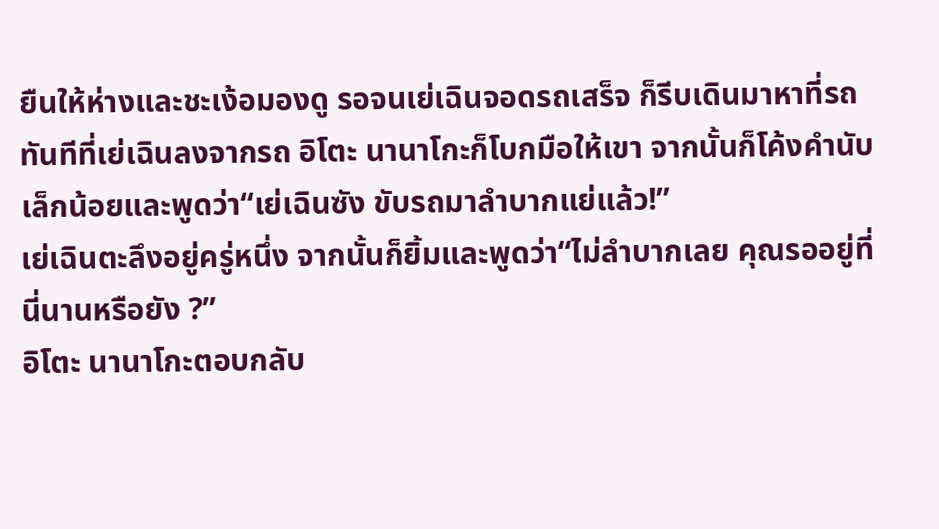ยืนให้ห่างและชะเง้อมองดู รอจนเย่เฉินจอดรถเสร็จ ก็รีบเดินมาหาที่รถ
ทันทีที่เย่เฉินลงจากรถ อิโตะ นานาโกะก็โบกมือให้เขา จากนั้นก็โค้งคำนับเล็กน้อยและพูดว่า“เย่เฉินซัง ขับรถมาลำบากแย่แล้ว!”
เย่เฉินตะลึงอยู่ครู่หนึ่ง จากนั้นก็ยิ้มและพูดว่า“ไม่ลำบากเลย คุณรออยู่ที่นี่นานหรือยัง ?”
อิโตะ นานาโกะตอบกลับ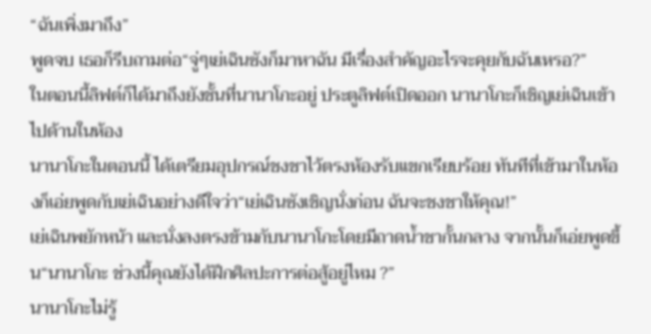“ฉันเพิ่งมาถึง”
พูดจบ เธอก็รีบถามต่อ“จู่ๆเย่เฉินซังก็มาหาฉัน มีเรื่องสำคัญอะไรจะคุยกับฉันเหรอ?”
ในตอนนี้ลิฟต์ก็ได้มาถึงยังชั้นที่นานาโกะอยู่ ประตูลิฟต์เปิดออก นานาโกะก็เชิญเย่เฉินเข้าไปด้านในห้อง
นานาโกะในตอนนี้ ได้เตรียมอุปกรณ์ชงชาไว้ตรงห้องรับแขกเรียบร้อย ทันทีที่เข้ามาในห้องก็เอ่ยพูดกับเย่เฉินอย่างดีใจว่า“เย่เฉินซังเชิญนั่งก่อน ฉันจะชงชาให้คุณ!”
เย่เฉินพยักหน้า และนั่งลงตรงข้ามกับนานาโกะโดยมีถาดน้ำชากั้นกลาง จากนั้นก็เอ่ยพูดขึ้น“นานาโกะ ช่วงนี้คุณยังได้ฝึกศิลปะการต่อสู้อยู่ไหม ?”
นานาโกะไม่รู้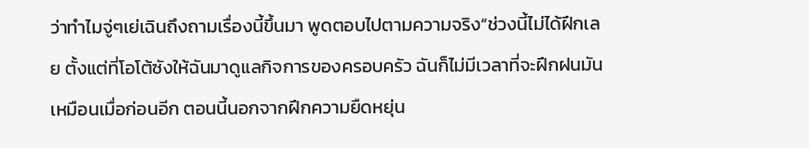ว่าทำไมจู่ๆเย่เฉินถึงถามเรื่องนี้ขึ้นมา พูดตอบไปตามความจริง“ช่วงนี้ไม่ได้ฝึกเลย ตั้งแต่ที่โอโต้ซังให้ฉันมาดูแลกิจการของครอบครัว ฉันก็ไม่มีเวลาที่จะฝึกฝนมันเหมือนเมื่อก่อนอีก ตอนนี้นอกจากฝึกความยืดหยุ่น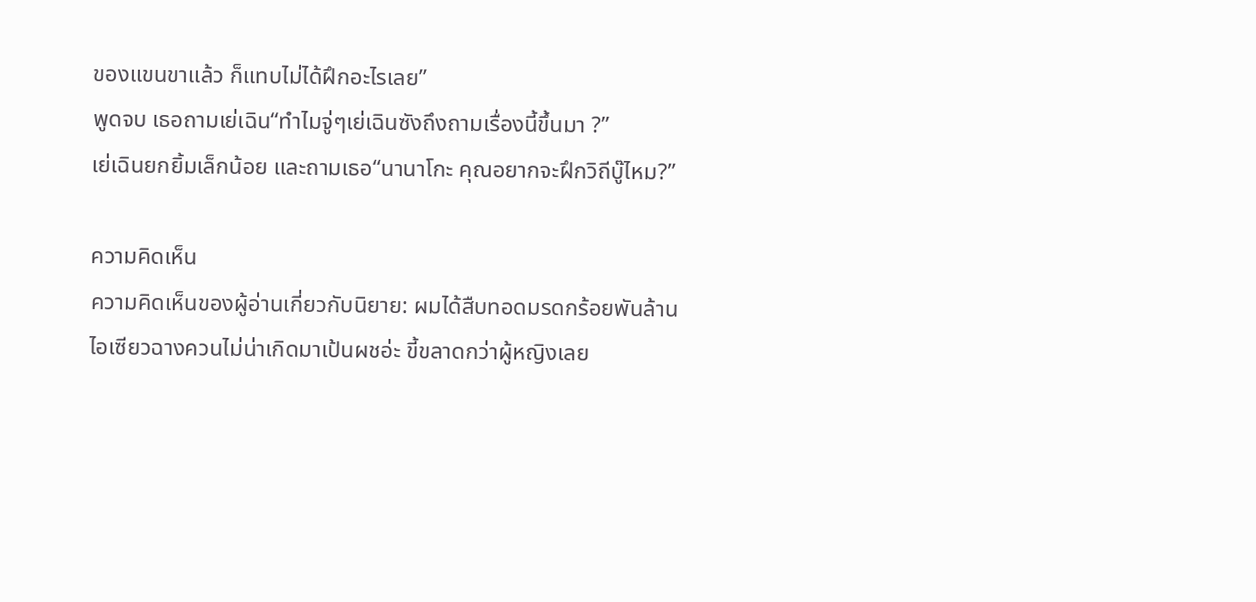ของแขนขาแล้ว ก็แทบไม่ได้ฝึกอะไรเลย”
พูดจบ เธอถามเย่เฉิน“ทำไมจู่ๆเย่เฉินซังถึงถามเรื่องนี้ขึ้นมา ?”
เย่เฉินยกยิ้มเล็กน้อย และถามเธอ“นานาโกะ คุณอยากจะฝึกวิถีบู๊ไหม?”

ความคิดเห็น
ความคิดเห็นของผู้อ่านเกี่ยวกับนิยาย: ผมได้สืบทอดมรดกร้อยพันล้าน
ไอเซียวฉางควนไม่น่าเกิดมาเป้นผชอ่ะ ขี้ขลาดกว่าผู้หญิงเลย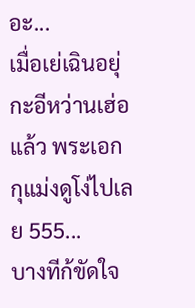อะ...
เมื่อเย่เฉินอยุ่กะอีหว่านเฮ่อแล้ว พระเอกกุแม่งดูโง่ไปเลย 555...
บางทีก้ขัดใจ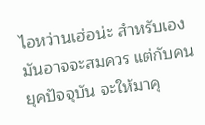ไอหว่านเฮ่อน่ะ สำหรับเองมันอาจจะสมควร แต่กับคนยุคปัจจุบัน จะให้มาคุ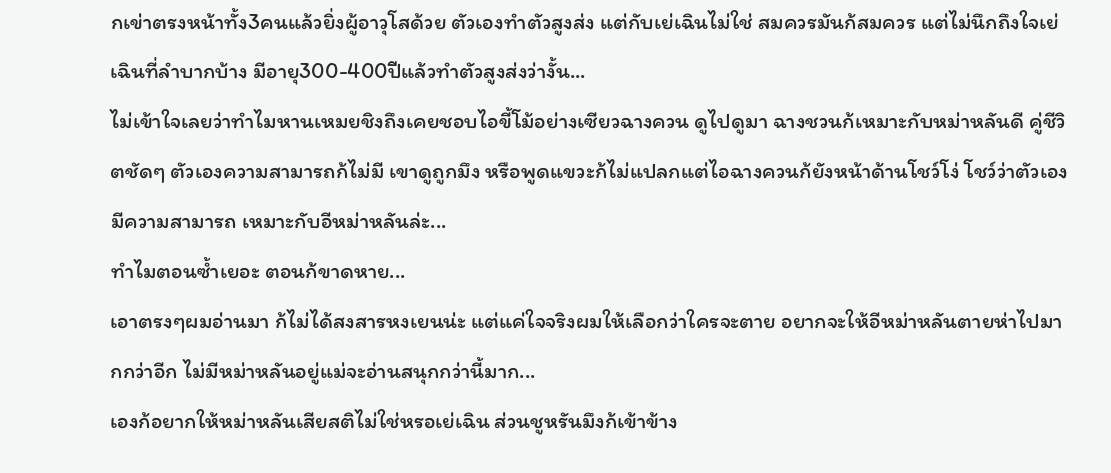กเข่าตรงหน้าทั้ง3คนแล้วยิ่งผู้อาวุโสด้วย ตัวเองทำตัวสูงส่ง แต่กับเย่เฉินไม่ใช่ สมควรมันก้สมควร แต่ไม่นึกถึงใจเย่เฉินที่ลำบากบ้าง มีอายุ300-400ปีแล้วทำตัวสูงส่งว่างั้น...
ไม่เข้าใจเลยว่าทำไมหานเหมยชิงถึงเคยชอบไอขี้โม้อย่างเซียวฉางควน ดูไปดูมา ฉางชวนก้เหมาะกับหม่าหลันดี คู่ชีวิตชัดๆ ตัวเองความสามารถก้ไม่มี เขาดูถูกมึง หรือพูดแขวะก้ไม่แปลกแต่ไอฉางควนก้ยังหน้าด้านโชว์โง่ โชว์ว่าตัวเองมีความสามารถ เหมาะกับอีหม่าหลันล่ะ...
ทำไมตอนซ้ำเยอะ ตอนก้ขาดหาย...
เอาตรงๆผมอ่านมา ก้ไม่ได้สงสารหงเยนน่ะ แต่แค่ใจจริงผมให้เลือกว่าใครจะตาย อยากจะให้อีหม่าหลันตายห่าไปมากกว่าอีก ไม่มีหม่าหลันอยู่แม่จะอ่านสนุกกว่านี้มาก...
เองก้อยากให้หม่าหลันเสียสติไม่ใช่หรอเย่เฉิน ส่วนชูหรันมึงก้เข้าข้าง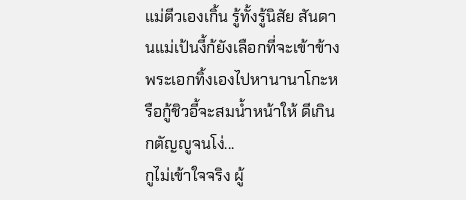แม่ตีวเองเกิ้น รู้ทั้งรู้นิสัย สันดานแม่เป้นงี้ก้ยังเลือกที่จะเข้าข้าง พระเอกทิ้งเองไปหานานาโกะหรือกู้ชิวอี้จะสมน้ำหน้าให้ ดีเกิน กตัญญูจนโง่...
กูไม่เข้าใจจริง ผู้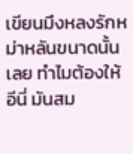เขียนมึงหลงรักหม่าหลันขนาดนั้นเลย ทำไมต้องให้อีนี่ มันสม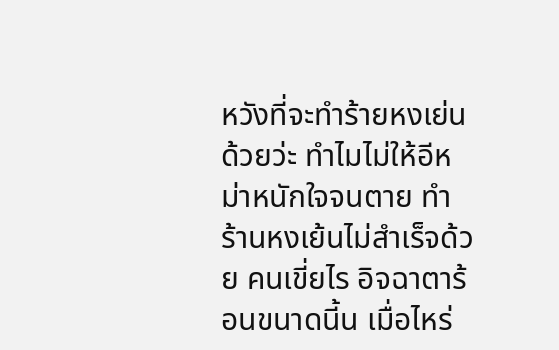หวังที่จะทำร้ายหงเย่นด้วยว่ะ ทำไมไม่ให้อีหม่าหนักใจจนตาย ทำร้านหงเย้นไม่สำเร็จด้วย คนเขี่ยไร อิจฉาตาร้อนขนาดนี้น เมื่อไหร่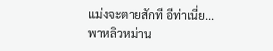แม่งจะตายสักที อีท่าเนี่ย...
พาหลิวหม่าน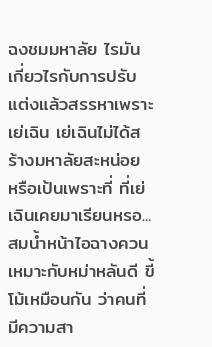ฉงชมมหาลัย ไรมันเกี่ยวไรกับการปรับแต่งแล้วสรรหาเพราะเย่เฉิน เย่เฉินไม่ได้สร้างมหาลัยสะหน่อย หรือเป้นเพราะที่ ที่เย่เฉินเคยมาเรียนหรอ...
สมน้ำหน้าไอฉางควน เหมาะกับหม่าหลันดี ขี้โม้เหมือนกัน ว่าคนที่มีความสา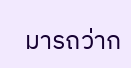มารถว่าก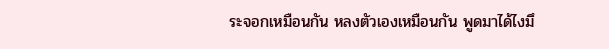ระจอกเหมือนกัน หลงตัวเองเหมือนกัน พูดมาได้ไงมึ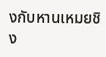งกับหานเหมยชิง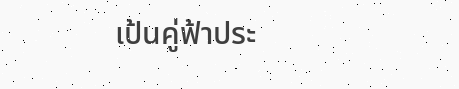เป้นคู่ฟ้าประ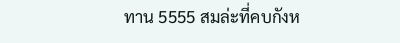ทาน 5555 สมล่ะที่คบกังห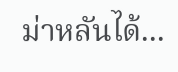ม่าหลันได้...